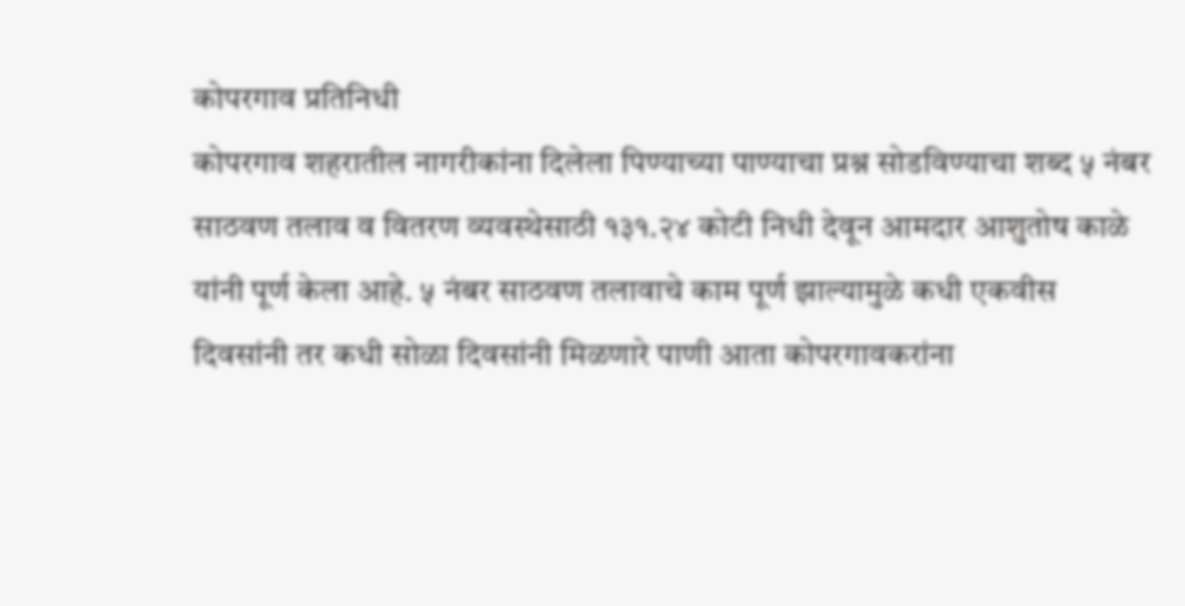कोपरगाव प्रतिनिधी
कोपरगाव शहरातील नागरीकांना दिलेला पिण्याच्या पाण्याचा प्रश्न सोडविण्याचा शब्द ५ नंबर साठवण तलाव व वितरण व्यवस्थेसाठी १३१.२४ कोटी निधी देवून आमदार आशुतोष काळे यांनी पूर्ण केला आहे. ५ नंबर साठवण तलावाचे काम पूर्ण झाल्यामुळे कधी एकवीस दिवसांनी तर कधी सोळा दिवसांनी मिळणारे पाणी आता कोपरगावकरांना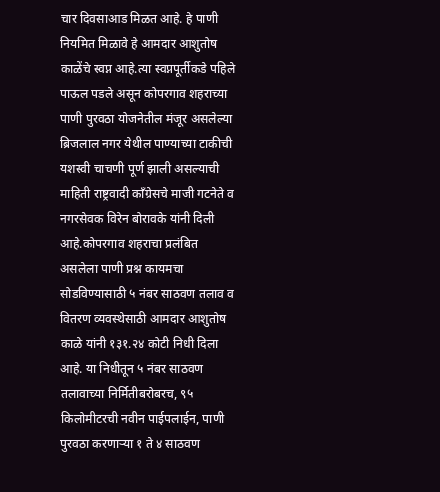चार दिवसाआड मिळत आहे. हे पाणी नियमित मिळावे हे आमदार आशुतोष काळेंचे स्वप्न आहे.त्या स्वप्नपूर्तीकडे पहिले पाऊल पडले असून कोपरगाव शहराच्या पाणी पुरवठा योजनेतील मंजूर असलेल्या ब्रिजलाल नगर येथील पाण्याच्या टाकीची यशस्वी चाचणी पूर्ण झाली असल्याची माहिती राष्ट्रवादी कॉंग्रेसचे माजी गटनेते व नगरसेवक विरेन बोरावके यांनी दिली आहे.कोपरगाव शहराचा प्रलंबित असलेला पाणी प्रश्न कायमचा सोडविण्यासाठी ५ नंबर साठवण तलाव व वितरण व्यवस्थेसाठी आमदार आशुतोष काळे यांनी १३१.२४ कोटी निधी दिला आहे. या निधीतून ५ नंबर साठवण तलावाच्या निर्मितीबरोबरच, ९५ किलोमीटरची नवीन पाईपलाईन, पाणी पुरवठा करणाऱ्या १ ते ४ साठवण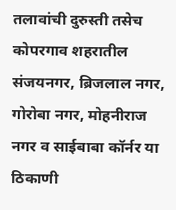तलावांची दुरुस्ती तसेच कोपरगाव शहरातील संजयनगर, ब्रिजलाल नगर, गोरोबा नगर, मोहनीराज नगर व साईबाबा कॉर्नर या ठिकाणी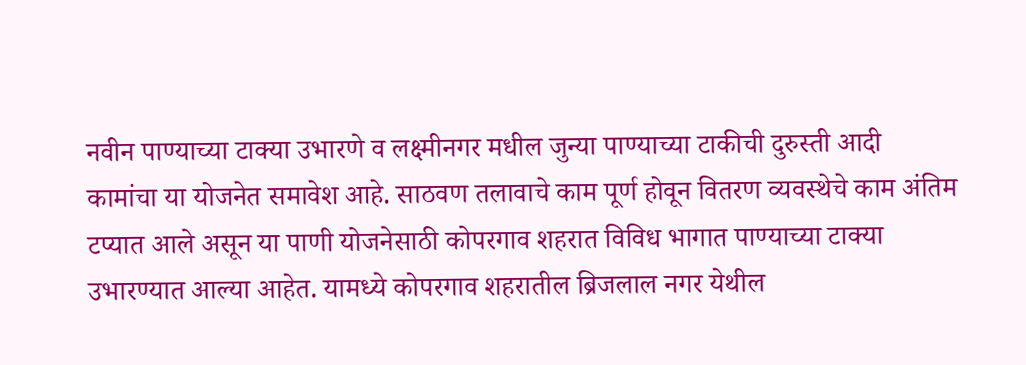नवीन पाण्याच्या टाक्या उभारणे व लक्ष्मीनगर मधील जुन्या पाण्याच्या टाकीची दुरुस्ती आदी कामांचा या योजनेत समावेश आहे. साठवण तलावाचे काम पूर्ण होवून वितरण व्यवस्थेचे काम अंतिम टप्यात आले असून या पाणी योजनेसाठी कोपरगाव शहरात विविध भागात पाण्याच्या टाक्या उभारण्यात आल्या आहेत. यामध्ये कोपरगाव शहरातील ब्रिजलाल नगर येथील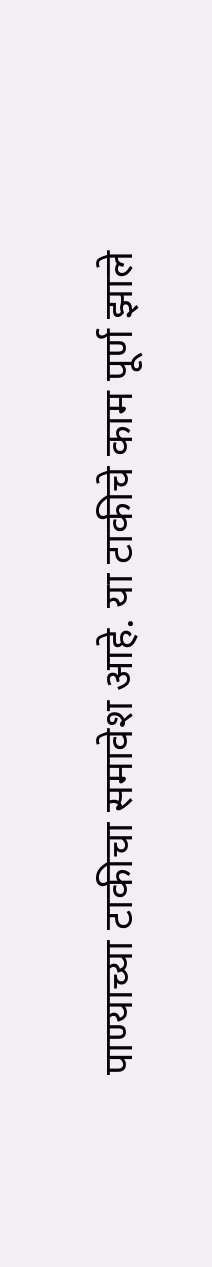पाण्याच्या टाकीचा समावेश आहे. या टाकीचे काम पूर्ण झाले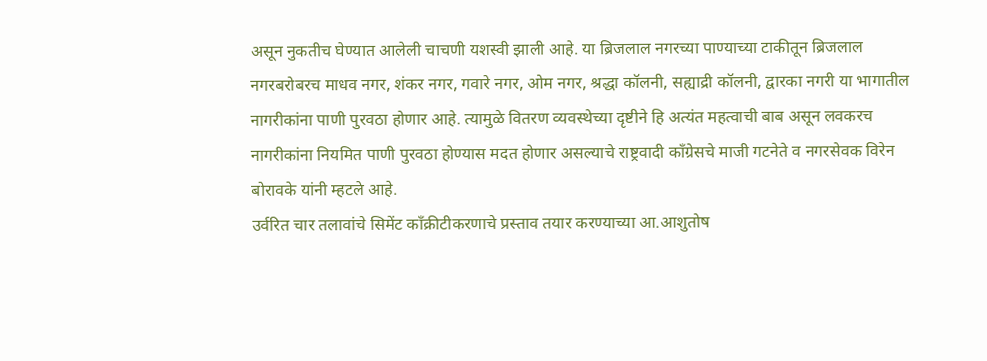असून नुकतीच घेण्यात आलेली चाचणी यशस्वी झाली आहे. या ब्रिजलाल नगरच्या पाण्याच्या टाकीतून ब्रिजलाल नगरबरोबरच माधव नगर, शंकर नगर, गवारे नगर, ओम नगर, श्रद्धा कॉलनी, सह्याद्री कॉलनी, द्वारका नगरी या भागातील नागरीकांना पाणी पुरवठा होणार आहे. त्यामुळे वितरण व्यवस्थेच्या दृष्टीने हि अत्यंत महत्वाची बाब असून लवकरच नागरीकांना नियमित पाणी पुरवठा होण्यास मदत होणार असल्याचे राष्ट्रवादी कॉंग्रेसचे माजी गटनेते व नगरसेवक विरेन बोरावके यांनी म्हटले आहे.
उर्वरित चार तलावांचे सिमेंट कॉंक्रीटीकरणाचे प्रस्ताव तयार करण्याच्या आ.आशुतोष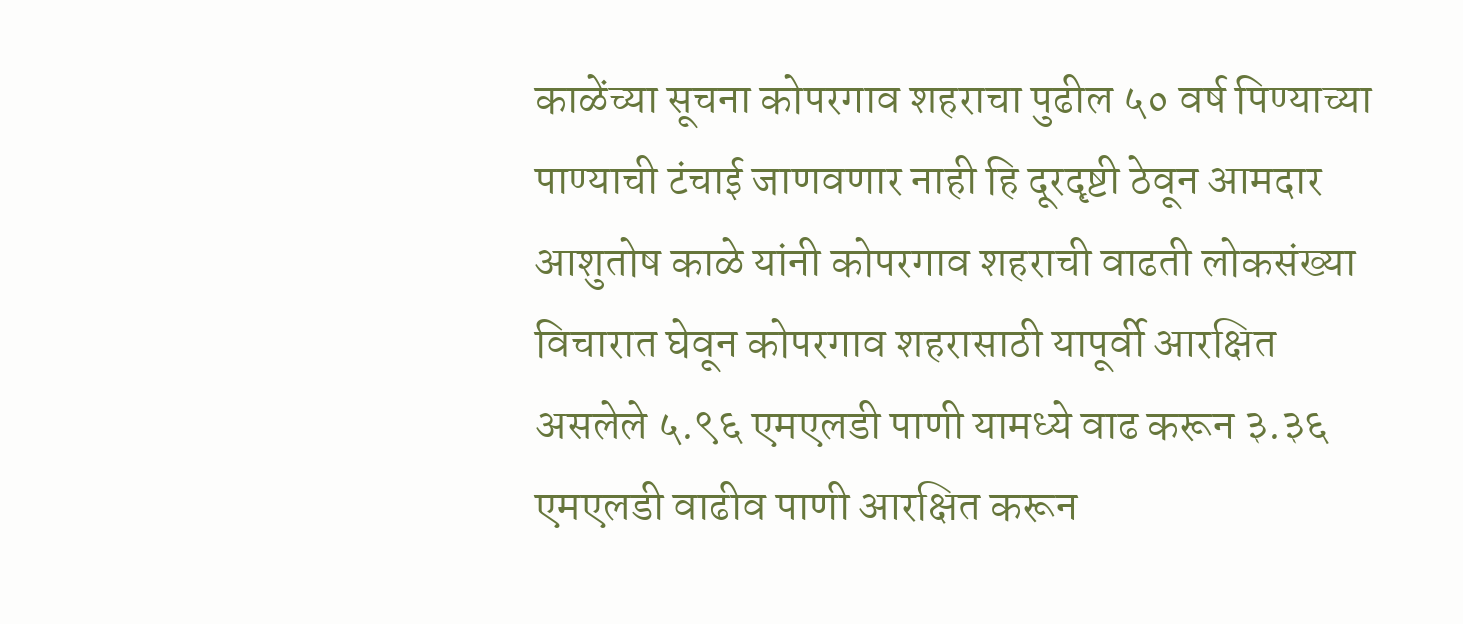काळेंच्या सूचना कोपरगाव शहराचा पुढील ५० वर्ष पिण्याच्या पाण्याची टंचाई जाणवणार नाही हि दूरदृष्टी ठेवून आमदार आशुतोष काळे यांनी कोपरगाव शहराची वाढती लोकसंख्या विचारात घेवून कोपरगाव शहरासाठी यापूर्वी आरक्षित असलेले ५.९६ एमएलडी पाणी यामध्ये वाढ करून ३.३६ एमएलडी वाढीव पाणी आरक्षित करून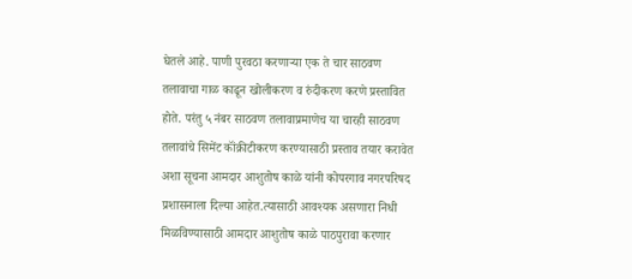घेतले आहे. पाणी पुरवठा करणाऱ्या एक ते चार साठवण तलावाचा गाळ काढून खोलीकरण व रुंदीकरण करणे प्रस्तावित होते. परंतु ५ नंबर साठवण तलावाप्रमाणेच या चारही साठवण तलावांचे सिमेंट कॉंक्रीटीकरण करण्यासाठी प्रस्ताव तयार करावेत अशा सूचना आमदार आशुतोष काळे यांनी कोपरगाव नगरपरिषद प्रशासनाला दिल्या आहेत.त्यासाठी आवश्यक असणारा निधी मिळविण्यासाठी आमदार आशुतोष काळे पाठपुरावा करणार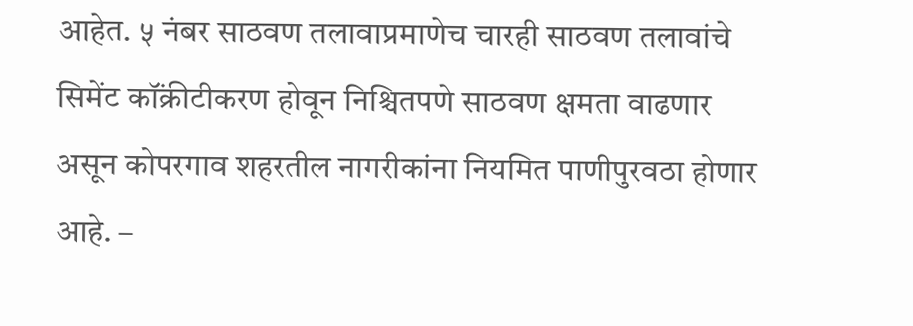आहेत. ५ नंबर साठवण तलावाप्रमाणेच चारही साठवण तलावांचे सिमेंट कॉंक्रीटीकरण होवून निश्चितपणे साठवण क्षमता वाढणार असून कोपरगाव शहरतील नागरीकांना नियमित पाणीपुरवठा होणार आहे. –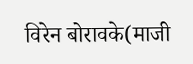विरेन बोरावके(माजी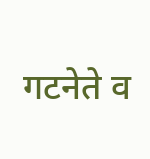गटनेते व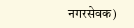नगरसेवक)